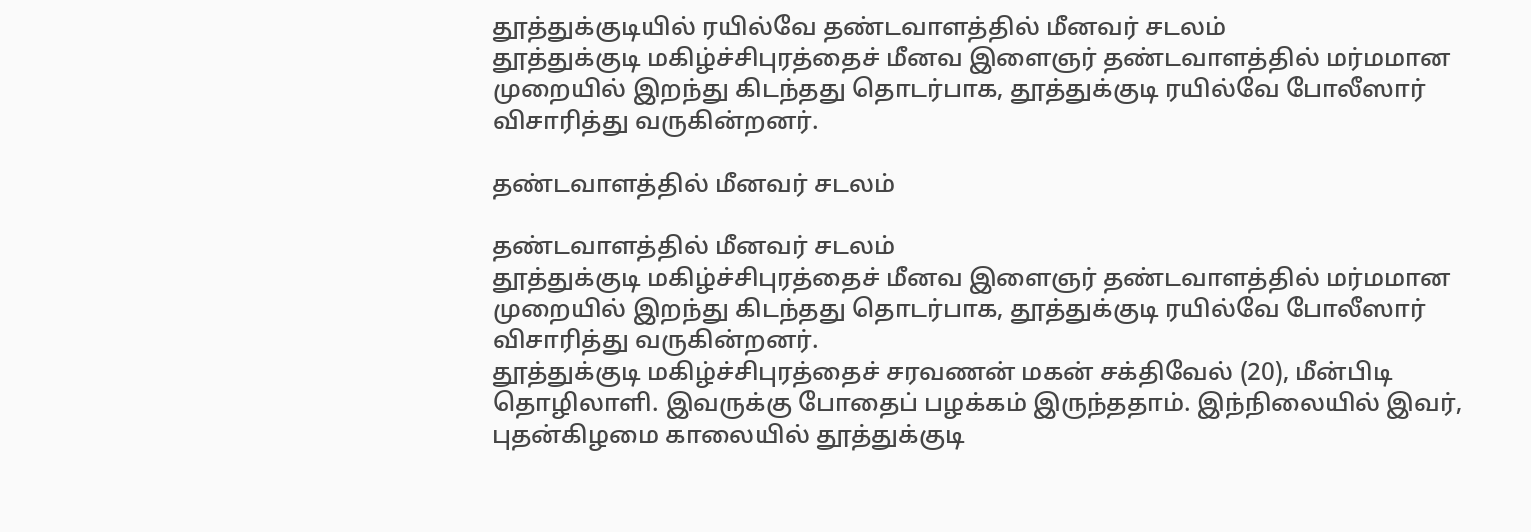தூத்துக்குடியில் ரயில்வே தண்டவாளத்தில் மீனவர் சடலம்
தூத்துக்குடி மகிழ்ச்சிபுரத்தைச் மீனவ இளைஞர் தண்டவாளத்தில் மர்மமான முறையில் இறந்து கிடந்தது தொடர்பாக, தூத்துக்குடி ரயில்வே போலீஸார் விசாரித்து வருகின்றனர்.

தண்டவாளத்தில் மீனவர் சடலம்

தண்டவாளத்தில் மீனவர் சடலம்
தூத்துக்குடி மகிழ்ச்சிபுரத்தைச் மீனவ இளைஞர் தண்டவாளத்தில் மர்மமான முறையில் இறந்து கிடந்தது தொடர்பாக, தூத்துக்குடி ரயில்வே போலீஸார் விசாரித்து வருகின்றனர்.
தூத்துக்குடி மகிழ்ச்சிபுரத்தைச் சரவணன் மகன் சக்திவேல் (20), மீன்பிடி தொழிலாளி. இவருக்கு போதைப் பழக்கம் இருந்ததாம். இந்நிலையில் இவர், புதன்கிழமை காலையில் தூத்துக்குடி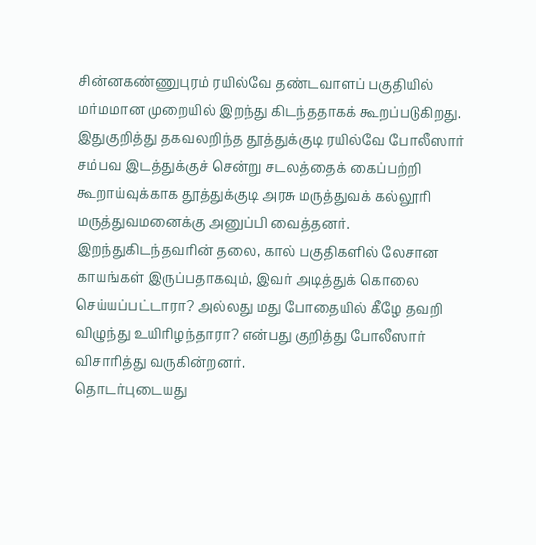சின்னகண்ணுபுரம் ரயில்வே தண்டவாளப் பகுதியில் மர்மமான முறையில் இறந்து கிடந்ததாகக் கூறப்படுகிறது.
இதுகுறித்து தகவலறிந்த தூத்துக்குடி ரயில்வே போலீஸார் சம்பவ இடத்துக்குச் சென்று சடலத்தைக் கைப்பற்றி கூறாய்வுக்காக தூத்துக்குடி அரசு மருத்துவக் கல்லூரி மருத்துவமனைக்கு அனுப்பி வைத்தனர்.
இறந்துகிடந்தவரின் தலை, கால் பகுதிகளில் லேசான காயங்கள் இருப்பதாகவும், இவர் அடித்துக் கொலை செய்யப்பட்டாரா? அல்லது மது போதையில் கீழே தவறி விழுந்து உயிரிழந்தாரா? என்பது குறித்து போலீஸார் விசாரித்து வருகின்றனர்.
தொடர்புடையது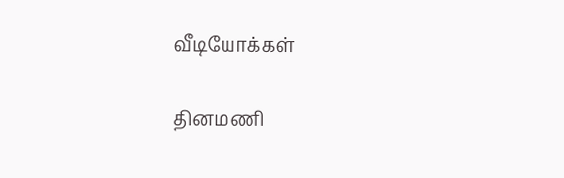வீடியோக்கள்

தினமணி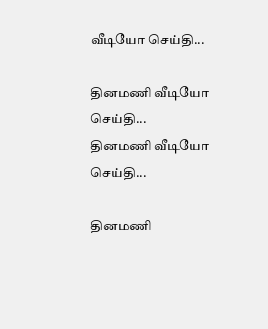வீடியோ செய்தி...

தினமணி வீடியோ செய்தி...
தினமணி வீடியோ செய்தி...

தினமணி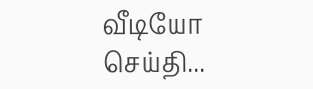வீடியோ செய்தி...